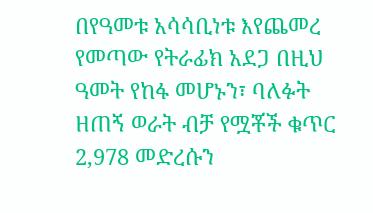በየዓመቱ አሳሳቢነቱ እየጨመረ የመጣው የትራፊክ አደጋ በዚህ ዓመት የከፋ መሆኑን፣ ባለፉት ዘጠኝ ወራት ብቻ የሟቾች ቁጥር 2,978 መድረሱን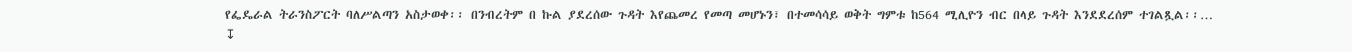የፌዴራል ትራንስፖርት ባለሥልጣን አስታወቀ፡፡ በንብረትም በ ኩል ያደረሰው ጉዳት እየጨመረ የመጣ መሆኑን፣ በተመሳሳይ ወቅት ግምቱ ከ564 ሚሊዮን ብር በላይ ጉዳት እንደደረሰም ተገልጿል፡፡…
↧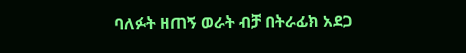ባለፉት ዘጠኝ ወራት ብቻ በትራፊክ አደጋ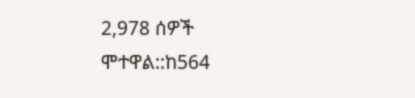2,978 ሰዎች ሞተዋል::ከ564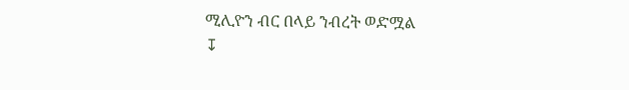ሚሊዮን ብር በላይ ንብረት ወድሟል
↧